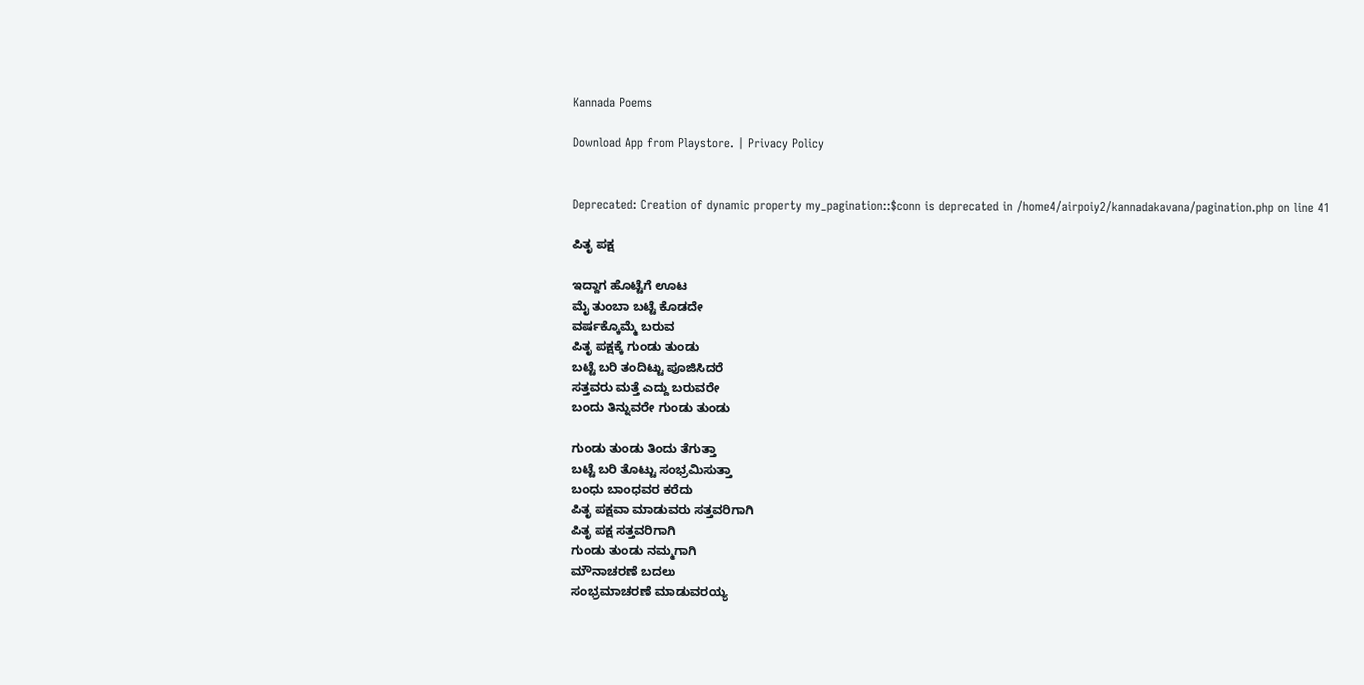Kannada Poems

Download App from Playstore. | Privacy Policy


Deprecated: Creation of dynamic property my_pagination::$conn is deprecated in /home4/airpoiy2/kannadakavana/pagination.php on line 41

ಪಿತೃ ಪಕ್ಷ

ಇದ್ದಾಗ ಹೊಟ್ಟೆಗೆ ಊಟ
ಮೈ ತುಂಬಾ ಬಟ್ಟೆ ಕೊಡದೇ
ವರ್ಷಕ್ಕೊಮ್ಮೆ ಬರುವ
ಪಿತೃ ಪಕ್ಷಕ್ಕೆ ಗುಂಡು ತುಂಡು
ಬಟ್ಟೆ ಬರಿ ತಂದಿಟ್ಟು ಪೂಜಿಸಿದರೆ
ಸತ್ತವರು ಮತ್ತೆ ಎದ್ದು ಬರುವರೇ
ಬಂದು ತಿನ್ನುವರೇ ಗುಂಡು ತುಂಡು

ಗುಂಡು ತುಂಡು ತಿಂದು ತೆಗುತ್ತಾ
ಬಟ್ಟೆ ಬರಿ ತೊಟ್ಟು ಸಂಭ್ರಮಿಸುತ್ತಾ
ಬಂಧು ಬಾಂಧವರ ಕರೆದು
ಪಿತೃ ಪಕ್ಷವಾ ಮಾಡುವರು ಸತ್ತವರಿಗಾಗಿ
ಪಿತೃ ಪಕ್ಷ ಸತ್ತವರಿಗಾಗಿ
ಗುಂಡು ತುಂಡು ನಮ್ಮಗಾಗಿ
ಮೌನಾಚರಣೆ ಬದಲು
ಸಂಭ್ರಮಾಚರಣೆ ಮಾಡುವರಯ್ಯ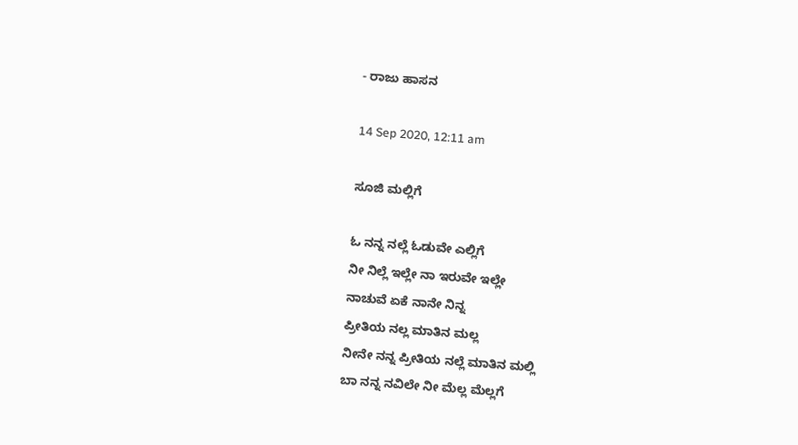- ರಾಜು ಹಾಸನ

14 Sep 2020, 12:11 am

ಸೂಜಿ ಮಲ್ಲಿಗೆ

ಓ ನನ್ನ ನಲ್ಲೆ‌ ಓಡುವೇ ಎಲ್ಲಿಗೆ
ನೀ ನಿಲ್ಲೆ ಇಲ್ಲೇ ನಾ ಇರುವೇ ಇಲ್ಲೇ
ನಾಚುವೆ ಏಕೆ ನಾನೇ ನಿನ್ನ
ಪ್ರೀತಿಯ ನಲ್ಲ ಮಾತಿನ ಮಲ್ಲ
ನೀನೇ ನನ್ನ ಪ್ರೀತಿಯ ನಲ್ಲೆ ಮಾತಿನ ಮಲ್ಲಿ
ಬಾ ನನ್ನ ನವಿಲೇ ನೀ ಮೆಲ್ಲ ಮೆಲ್ಲಗೆ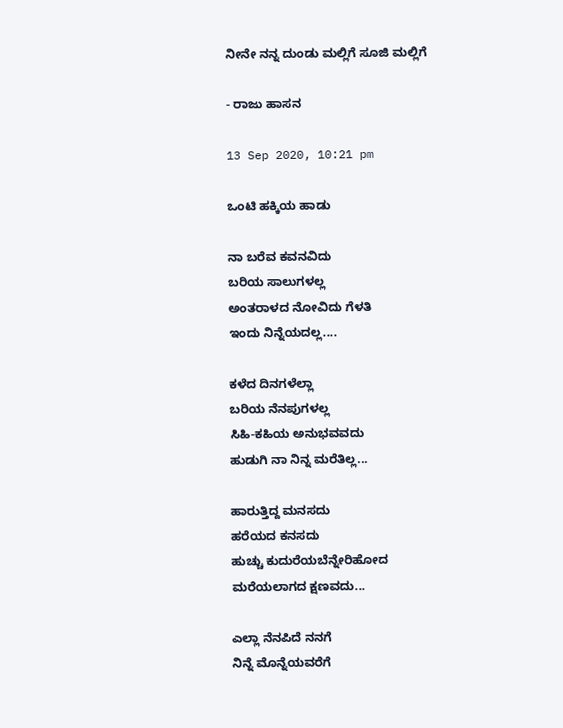ನೀನೇ ನನ್ನ ದುಂಡು ಮಲ್ಲಿಗೆ ಸೂಜಿ ಮಲ್ಲಿಗೆ

- ರಾಜು ಹಾಸನ

13 Sep 2020, 10:21 pm

ಒಂಟಿ ಹಕ್ಕಿಯ ಹಾಡು

ನಾ ಬರೆವ ಕವನವಿದು
ಬರಿಯ ಸಾಲುಗಳಲ್ಲ
ಅಂತರಾಳದ ನೋವಿದು ಗೆಳತಿ
ಇಂದು ನಿನ್ನೆಯದಲ್ಲ....

ಕಳೆದ ದಿನಗಳೆಲ್ಲಾ
ಬರಿಯ ನೆನಪುಗಳಲ್ಲ
ಸಿಹಿ-ಕಹಿಯ ಅನುಭವವದು
ಹುಡುಗಿ ನಾ ನಿನ್ನ ಮರೆತಿಲ್ಲ...

ಹಾರುತ್ತಿದ್ದ ಮನಸದು
ಹರೆಯದ ಕನಸದು
ಹುಚ್ಚು ಕುದುರೆಯಬೆನ್ನೇರಿಹೋದ
ಮರೆಯಲಾಗದ ಕ್ಷಣವದು...

ಎಲ್ಲಾ ನೆನಪಿದೆ ನನಗೆ
ನಿನ್ನೆ ಮೊನ್ನೆಯವರೆಗೆ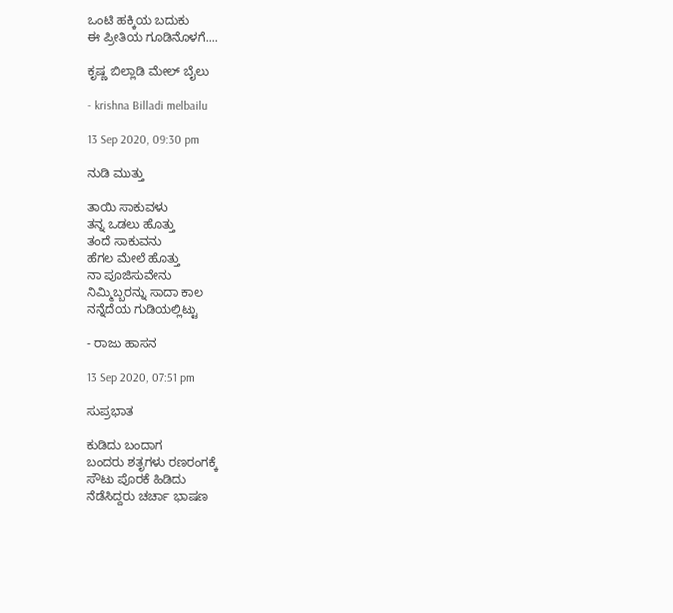ಒಂಟಿ ಹಕ್ಕಿಯ ಬದುಕು
ಈ ಪ್ರೀತಿಯ ಗೂಡಿನೊಳಗೆ....

ಕೃಷ್ಣ ಬಿಲ್ಲಾಡಿ ಮೇಲ್ ಬೈಲು

- krishna Billadi melbailu

13 Sep 2020, 09:30 pm

ನುಡಿ ಮುತ್ತು

ತಾಯಿ ಸಾಕುವಳು
ತನ್ನ ಒಡಲು ಹೊತ್ತು
ತಂದೆ ಸಾಕುವನು
ಹೆಗಲ ಮೇಲೆ ಹೊತ್ತು
ನಾ ಪೂಜಿಸುವೇನು
ನಿಮ್ಮಿಬ್ಬರನ್ನು ಸಾದಾ ಕಾಲ
ನನ್ನೆದೆಯ ಗುಡಿಯಲ್ಲಿಟ್ಟು

- ರಾಜು ಹಾಸನ

13 Sep 2020, 07:51 pm

ಸುಪ್ರಭಾತ

ಕುಡಿದು ಬಂದಾಗ
ಬಂದರು ಶತೃಗಳು ರಣರಂಗಕ್ಕೆ
ಸೌಟು ಪೊರಕೆ ಹಿಡಿದು
ನೆಡೆಸಿದ್ದರು ಚರ್ಚಾ ಭಾಷಣ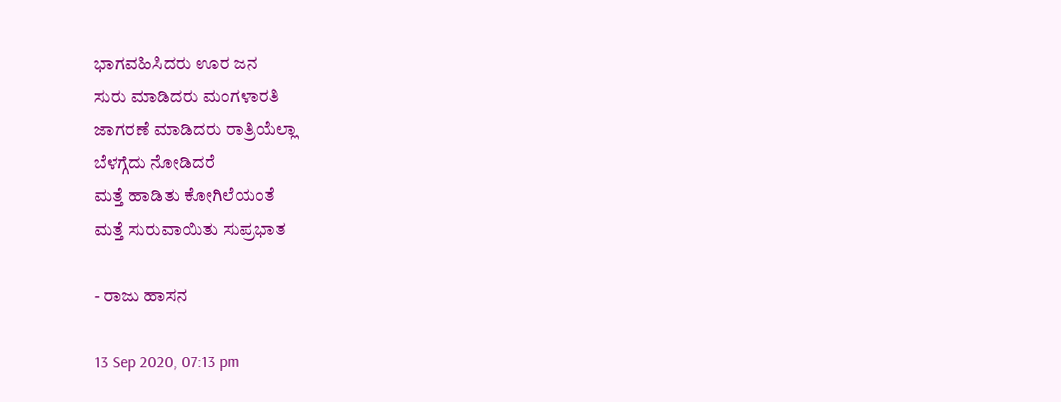ಭಾಗವಹಿಸಿದರು ಊರ ಜನ
ಸುರು ಮಾಡಿದರು ಮಂಗಳಾರತಿ
ಜಾಗರಣೆ ಮಾಡಿದರು ರಾತ್ರಿಯೆಲ್ಲಾ
ಬೆಳಗ್ಗೆದು ನೋಡಿದರೆ
ಮತ್ತೆ ಹಾಡಿತು ಕೋಗಿಲೆಯಂತೆ
ಮತ್ತೆ ಸುರುವಾಯಿತು ಸುಪ್ರಭಾತ

- ರಾಜು ಹಾಸನ

13 Sep 2020, 07:13 pm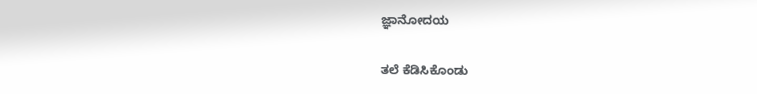ಜ್ಞಾನೋದಯ

ತಲೆ ಕೆಡಿಸಿಕೊಂಡು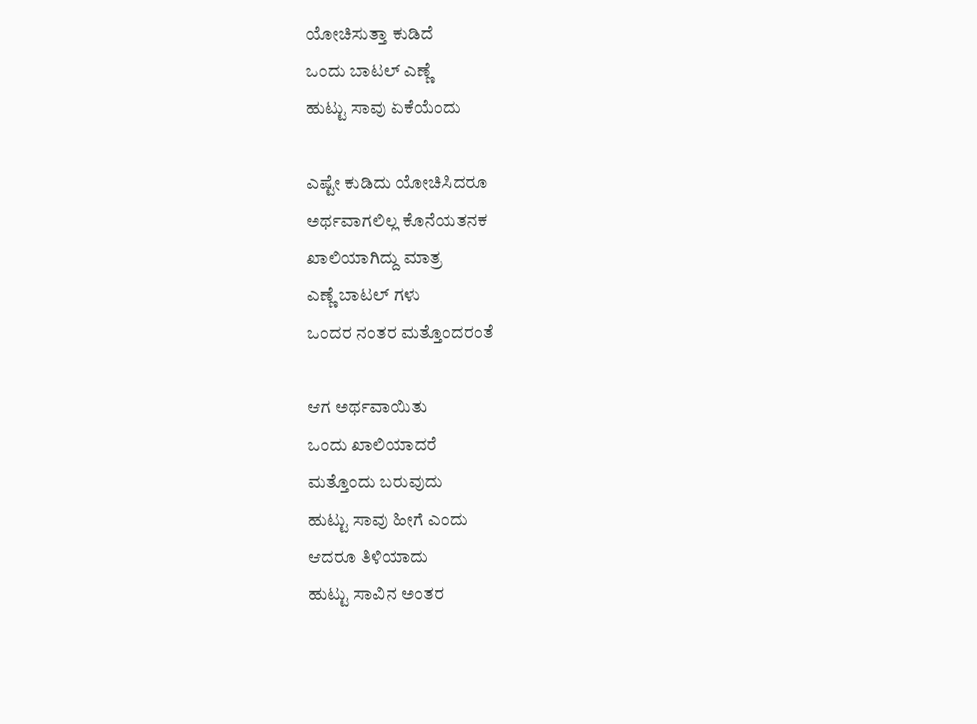ಯೋಚಿಸುತ್ತಾ ಕುಡಿದೆ
ಒಂದು ಬಾಟಲ್ ಎಣ್ಣೆ
ಹುಟ್ಟು ಸಾವು ಏಕೆಯೆಂದು

ಎಷ್ಟೇ ಕುಡಿದು ಯೋಚಿಸಿದರೂ
ಅರ್ಥವಾಗಲಿಲ್ಲ ಕೊನೆಯತನಕ
ಖಾಲಿಯಾಗಿದ್ದು ಮಾತ್ರ
ಎಣ್ಣೆ ಬಾಟಲ್ ಗಳು
ಒಂದರ ನಂತರ ಮತ್ತೊಂದರಂತೆ

ಆಗ ಅರ್ಥವಾಯಿತು
ಒಂದು ಖಾಲಿಯಾದರೆ
ಮತ್ತೊಂದು ಬರುವುದು
ಹುಟ್ಟು ಸಾವು ಹೀಗೆ ಎಂದು
ಆದರೂ ತಿಳಿಯಾದು
ಹುಟ್ಟು ಸಾವಿನ ಅಂತರ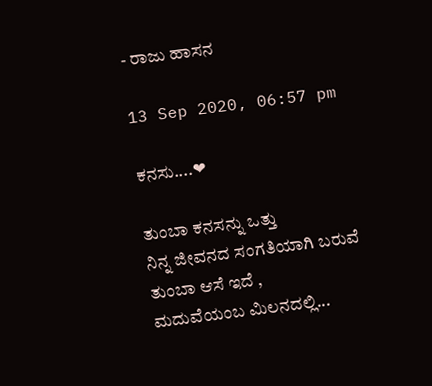- ರಾಜು ಹಾಸನ

13 Sep 2020, 06:57 pm

ಕನಸು....❤

ತುಂಬಾ ಕನಸನ್ನು ಒತ್ತು
ನಿನ್ನ ಜೀವನದ ಸಂಗತಿಯಾಗಿ ಬರುವೆ
ತುಂಬಾ ಆಸೆ ಇದೆ ,
ಮದುವೆಯಂಬ ಮಿಲನದಲ್ಲಿ...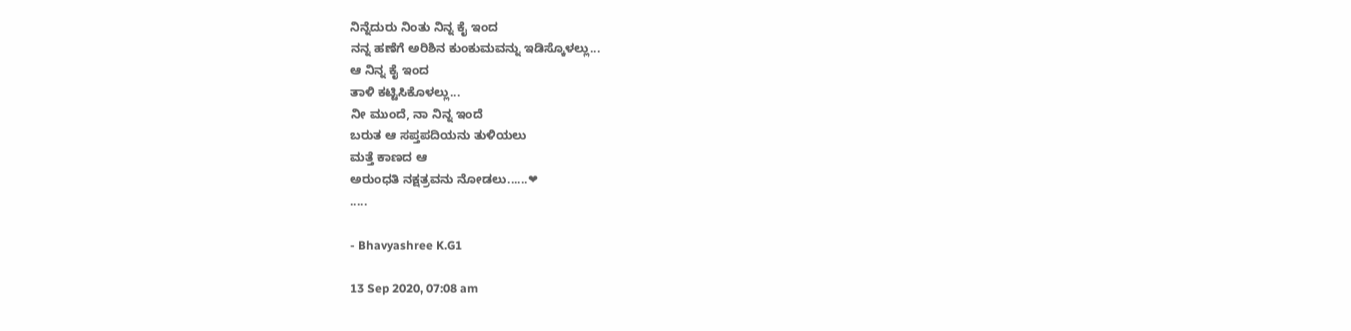ನಿನ್ನೆದುರು ನಿಂತು ನಿನ್ನ ಕೈ ಇಂದ
ನನ್ನ ಹಣೆಗೆ ಅರಿಶಿನ ಕುಂಕುಮವನ್ನು ಇಡಿಸ್ಕೊಳಲ್ಲು...
ಆ ನಿನ್ನ ಕೈ ಇಂದ
ತಾಳಿ ಕಟ್ಟಿಸಿಕೊಳಲ್ಲು...
ನೀ ಮುಂದೆ, ನಾ ನಿನ್ನ ಇಂದೆ
ಬರುತ ಆ ಸಪ್ತಪದಿಯನು ತುಳಿಯಲು
ಮತ್ತೆ ಕಾಣದ ಆ
ಅರುಂಧತಿ ನಕ್ಷತ್ರವನು ನೋಡಲು......❤
.....

- Bhavyashree K.G1

13 Sep 2020, 07:08 am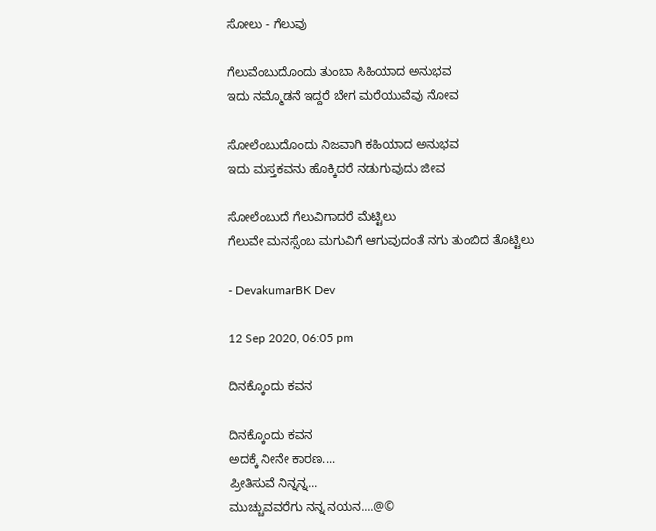ಸೋಲು - ಗೆಲುವು

ಗೆಲುವೆಂಬುದೊಂದು ತುಂಬಾ ಸಿಹಿಯಾದ ಅನುಭವ
ಇದು ನಮ್ಮೊಡನೆ ಇದ್ದರೆ ಬೇಗ ಮರೆಯುವೆವು ನೋವ

ಸೋಲೆಂಬುದೊಂದು ನಿಜವಾಗಿ ಕಹಿಯಾದ ಅನುಭವ
ಇದು ಮಸ್ತಕವನು ಹೊಕ್ಕಿದರೆ ನಡುಗುವುದು ಜೀವ

ಸೋಲೆಂಬುದೆ ಗೆಲುವಿಗಾದರೆ ಮೆಟ್ಟಿಲು
ಗೆಲುವೇ ಮನಸ್ಸೆಂಬ ಮಗುವಿಗೆ ಆಗುವುದಂತೆ ನಗು ತುಂಬಿದ ತೊಟ್ಟಿಲು

- DevakumarBK Dev

12 Sep 2020, 06:05 pm

ದಿನಕ್ಕೊಂದು ಕವನ

ದಿನಕ್ಕೊಂದು ಕವನ
ಅದಕ್ಕೆ ನೀನೇ ಕಾರಣ....
ಪ್ರೀತಿಸುವೆ ನಿನ್ನನ್ನ...
ಮುಚ್ಚುವವರೆಗು ನನ್ನ ನಯನ....@©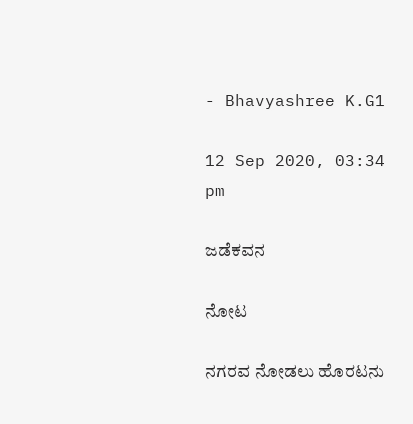- Bhavyashree K.G1

12 Sep 2020, 03:34 pm

ಜಡೆಕವನ

ನೋಟ

ನಗರವ ನೋಡಲು ಹೊರಟನು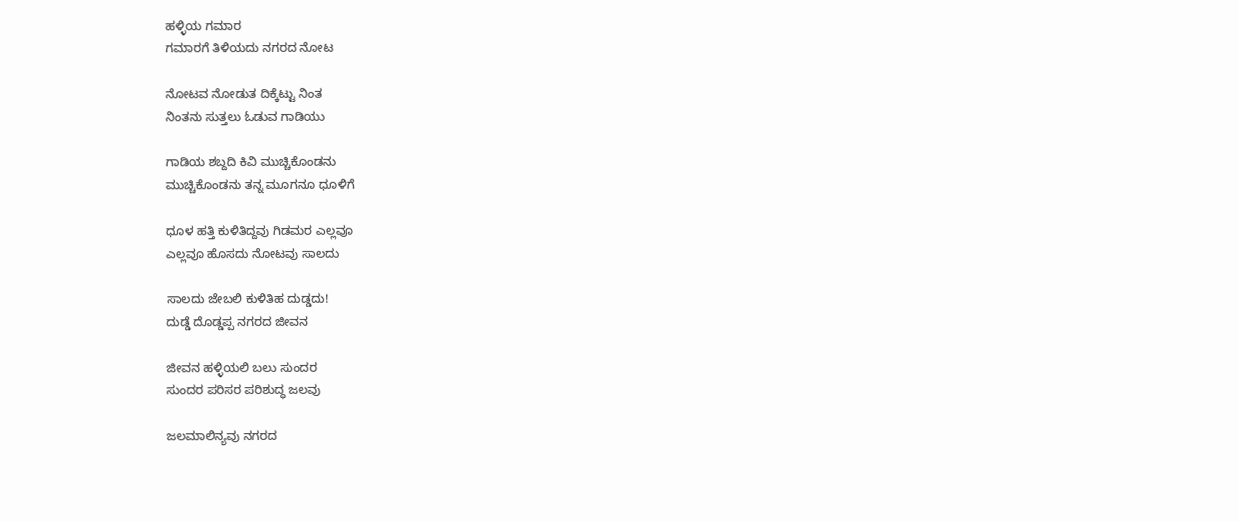ಹಳ್ಳಿಯ ಗಮಾರ
ಗಮಾರಗೆ ತಿಳಿಯದು ನಗರದ ನೋಟ

ನೋಟವ ನೋಡುತ ದಿಕ್ಕೆಟ್ಟು ನಿಂತ
ನಿಂತನು ಸುತ್ತಲು ಓಡುವ ಗಾಡಿಯು

ಗಾಡಿಯ ಶಬ್ದದಿ ಕಿವಿ ಮುಚ್ಚಿಕೊಂಡನು
ಮುಚ್ಚಿಕೊಂಡನು ತನ್ನ ಮೂಗನೂ ಧೂಳಿಗೆ

ಧೂಳ ಹತ್ತಿ ಕುಳಿತಿದ್ದವು ಗಿಡಮರ ಎಲ್ಲವೂ
ಎಲ್ಲವೂ ಹೊಸದು ನೋಟವು ಸಾಲದು

ಸಾಲದು ಜೇಬಲಿ ಕುಳಿತಿಹ ದುಡ್ಡದು!
ದುಡ್ಡೆ ದೊಡ್ಡಪ್ಪ ನಗರದ ಜೀವನ

ಜೀವನ ಹಳ್ಳಿಯಲಿ ಬಲು ಸುಂದರ
ಸುಂದರ ಪರಿಸರ ಪರಿಶುದ್ಧ ಜಲವು

ಜಲಮಾಲಿನ್ಯವು ನಗರದ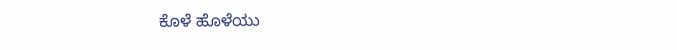ಕೊಳೆ ಹೊಳೆಯು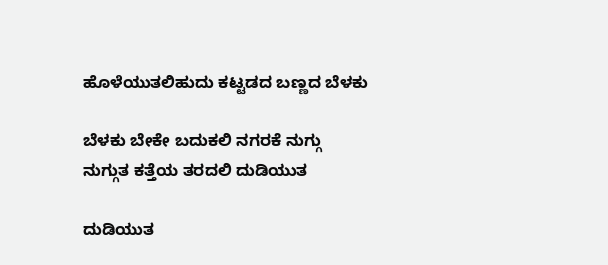ಹೊಳೆಯುತಲಿಹುದು ಕಟ್ಟಡದ ಬಣ್ಣದ ಬೆಳಕು

ಬೆಳಕು ಬೇಕೇ ಬದುಕಲಿ ನಗರಕೆ ನುಗ್ಗು
ನುಗ್ಗುತ ಕತ್ತೆಯ ತರದಲಿ ದುಡಿಯುತ

ದುಡಿಯುತ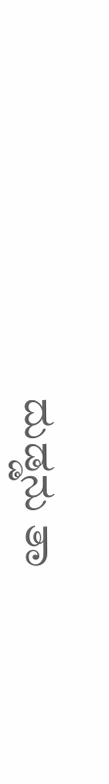ದುಡ್ಡನು ತಾ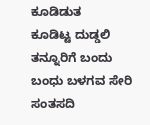ಕೂಡಿಡುತ
ಕೂಡಿಟ್ಟ ದುಡ್ಡಲಿ ತನ್ನೂರಿಗೆ ಬಂದು
ಬಂಧು ಬಳಗವ ಸೇರಿ ಸಂತಸದಿ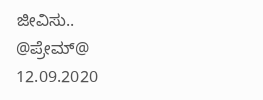ಜೀವಿಸು..
@ಪ್ರೇಮ್@
12.09.2020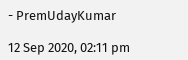- PremUdayKumar

12 Sep 2020, 02:11 pm